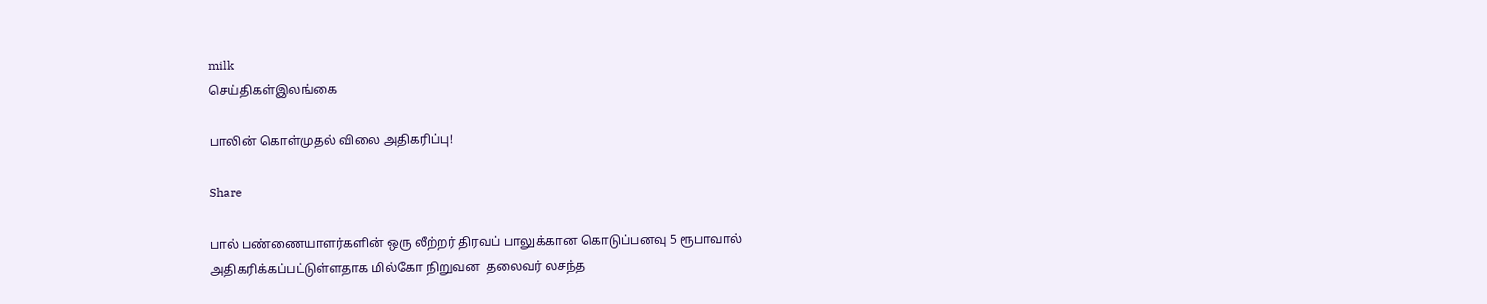milk
செய்திகள்இலங்கை

பாலின் கொள்முதல் விலை அதிகரிப்பு!

Share

பால் பண்ணையாளர்களின் ஒரு லீற்றர் திரவப் பாலுக்கான கொடுப்பனவு 5 ரூபாவால் அதிகரிக்கப்பட்டுள்ளதாக மில்கோ நிறுவன  தலைவர் லசந்த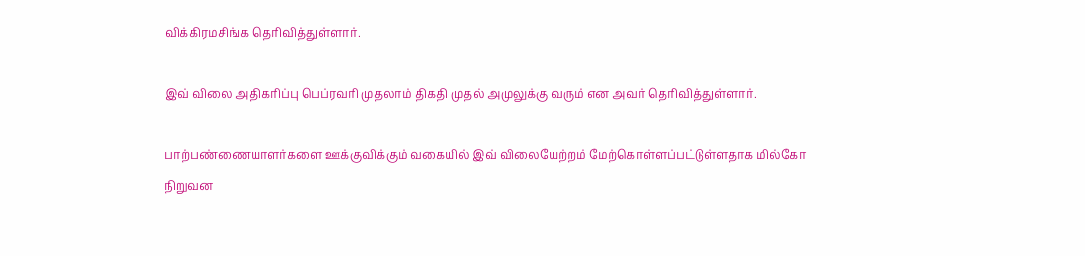விக்கிரமசிங்க தெரிவித்துள்ளார்.

இவ் விலை அதிகரிப்பு பெப்ரவரி முதலாம் திகதி முதல் அமுலுக்கு வரும் என அவர் தெரிவித்துள்ளார்.

பாற்பண்ணையாளர்களை ஊக்குவிக்கும் வகையில் இவ் விலையேற்றம் மேற்கொள்ளப்பட்டுள்ளதாக மில்கோ நிறுவன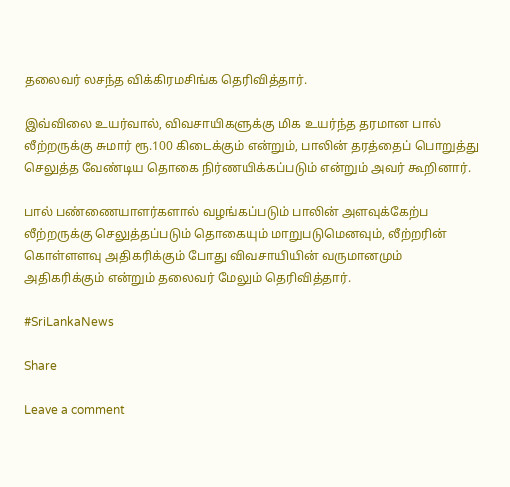தலைவர் லசந்த விக்கிரமசிங்க தெரிவித்தார்.

இவ்விலை உயர்வால், விவசாயிகளுக்கு மிக உயர்ந்த தரமான பால் லீற்றருக்கு சுமார் ரூ.100 கிடைக்கும் என்றும், பாலின் தரத்தைப் பொறுத்து செலுத்த வேண்டிய தொகை நிர்ணயிக்கப்படும் என்றும் அவர் கூறினார்.

பால் பண்ணையாளர்களால் வழங்கப்படும் பாலின் அளவுக்கேற்ப லீற்றருக்கு செலுத்தப்படும் தொகையும் மாறுபடுமெனவும், லீற்றரின் கொள்ளளவு அதிகரிக்கும் போது விவசாயியின் வருமானமும் அதிகரிக்கும் என்றும் தலைவர் மேலும் தெரிவித்தார்.

#SriLankaNews

Share

Leave a comment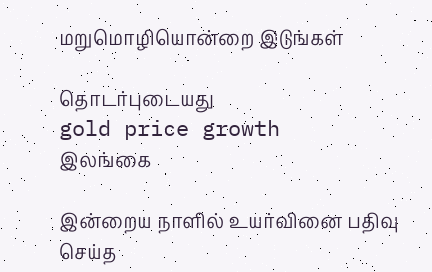மறுமொழியொன்றை இடுங்கள்

தொடர்புடையது
gold price growth
இலங்கை

இன்றைய நாளில் உயர்வினை பதிவு செய்த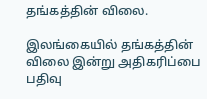தங்கத்தின் விலை.

இலங்கையில் தங்கத்தின் விலை இன்று அதிகரிப்பை பதிவு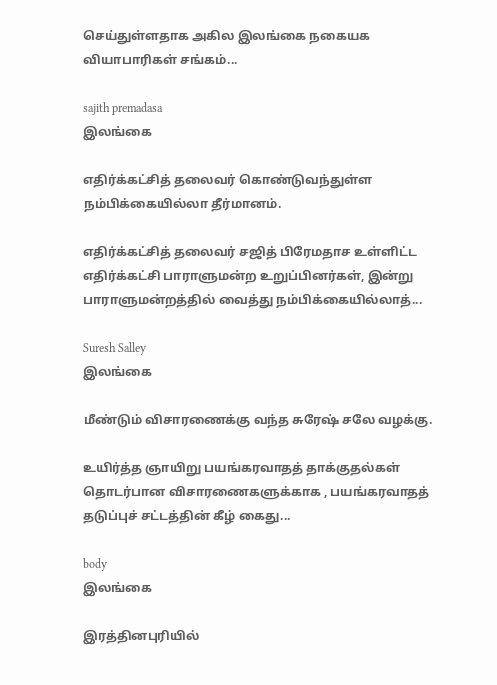செய்துள்ளதாக அகில இலங்கை நகையக வியாபாரிகள் சங்கம்...

sajith premadasa
இலங்கை

எதிர்க்கட்சித் தலைவர் கொண்டுவந்துள்ள நம்பிக்கையில்லா தீர்மானம்.

எதிர்க்கட்சித் தலைவர் சஜித் பிரேமதாச உள்ளிட்ட எதிர்க்கட்சி பாராளுமன்ற உறுப்பினர்கள், இன்று பாராளுமன்றத்தில் வைத்து நம்பிக்கையில்லாத்...

Suresh Salley
இலங்கை

மீண்டும் விசாரணைக்கு வந்த சுரேஷ் சலே வழக்கு.

உயிர்த்த ஞாயிறு பயங்கரவாதத் தாக்குதல்கள் தொடர்பான விசாரணைகளுக்காக , பயங்கரவாதத் தடுப்புச் சட்டத்தின் கீழ் கைது...

body
இலங்கை

இரத்தினபுரியில்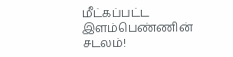மீட்கப்பட்ட இளம்பெண்ணின் சடலம்!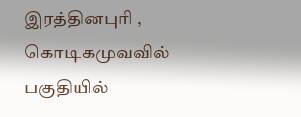இரத்தினபுரி , கொடிகமுவவில் பகுதியில்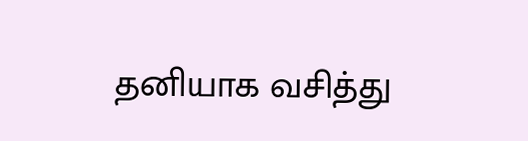தனியாக வசித்து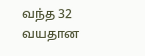வந்த 32 வயதான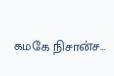கமகே நிசான்ச...